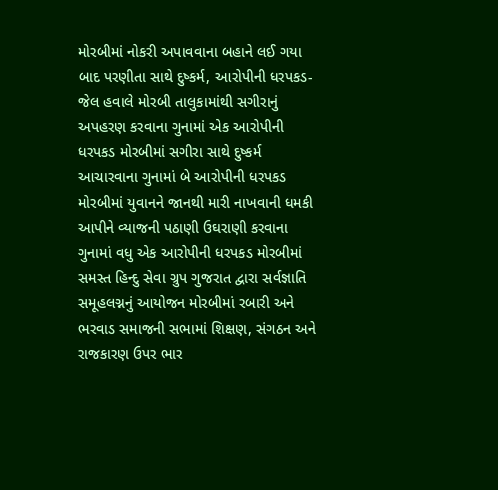મોરબીમાં નોકરી અપાવવાના બહાને લઈ ગયા બાદ પરણીતા સાથે દુષ્કર્મ, આરોપીની ધરપકડ-જેલ હવાલે મોરબી તાલુકામાંથી સગીરાનું અપહરણ કરવાના ગુનામાં એક આરોપીની ધરપકડ મોરબીમાં સગીરા સાથે દુષ્કર્મ આચારવાના ગુનામાં બે આરોપીની ધરપકડ મોરબીમાં યુવાનને જાનથી મારી નાખવાની ધમકી આપીને વ્યાજની પઠાણી ઉઘરાણી કરવાના ગુનામાં વધુ એક આરોપીની ધરપકડ મોરબીમાં સમસ્ત હિન્દુ સેવા ગ્રુપ ગુજરાત દ્વારા સર્વજ્ઞાતિ સમૂહલગ્નનું આયોજન મોરબીમાં રબારી અને ભરવાડ સમાજની સભામાં શિક્ષણ, સંગઠન અને રાજકારણ ઉપર ભાર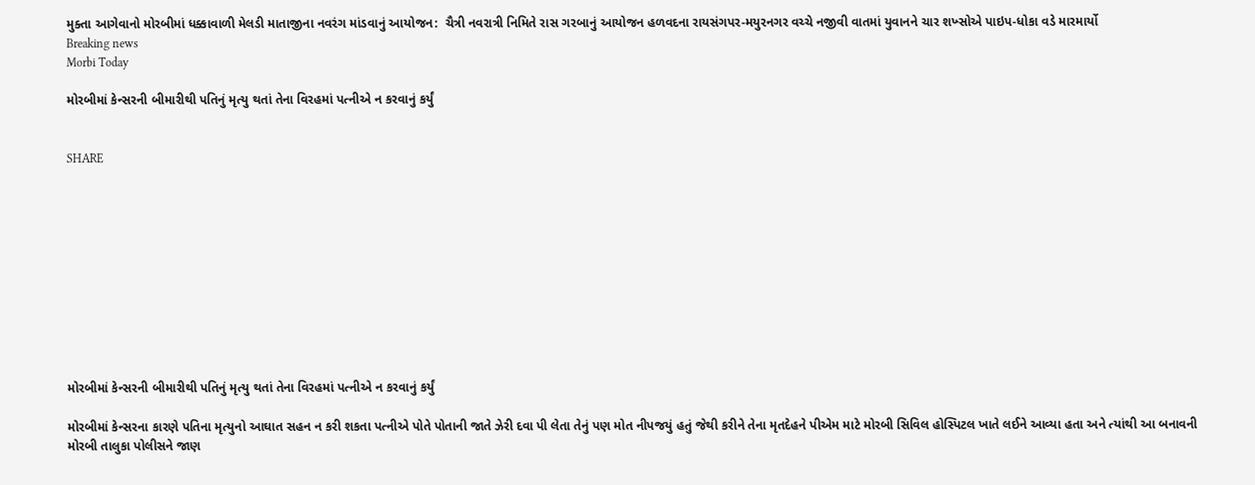મુક્તા આગેવાનો મોરબીમાં ધક્કાવાળી મેલડી માતાજીના નવરંગ માંડવાનું આયોજન:  ચૈત્રી નવરાત્રી નિમિતે રાસ ગરબાનું આયોજન હળવદના રાયસંગપર-મયુરનગર વચ્ચે નજીવી વાતમાં યુવાનને ચાર શખ્સોએ પાઇપ-ધોકા વડે મારમાર્યો
Breaking news
Morbi Today

મોરબીમાં કેન્સરની બીમારીથી પતિનું મૃત્યુ થતાં તેના વિરહમાં પત્નીએ ન કરવાનું કર્યું


SHARE











મોરબીમાં કેન્સરની બીમારીથી પતિનું મૃત્યુ થતાં તેના વિરહમાં પત્નીએ ન કરવાનું કર્યું

મોરબીમાં કેન્સરના કારણે પતિના મૃત્યુનો આઘાત સહન ન કરી શકતા પત્નીએ પોતે પોતાની જાતે ઝેરી દવા પી લેતા તેનું પણ મોત નીપજયું હતું જેથી કરીને તેના મૃતદેહને પીએમ માટે મોરબી સિવિલ હોસ્પિટલ ખાતે લઈને આવ્યા હતા અને ત્યાંથી આ બનાવની મોરબી તાલુકા પોલીસને જાણ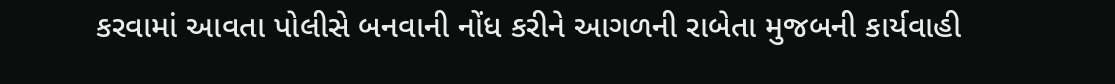કરવામાં આવતા પોલીસે બનવાની નોંધ કરીને આગળની રાબેતા મુજબની કાર્યવાહી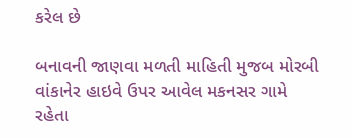કરેલ છે

બનાવની જાણવા મળતી માહિતી મુજબ મોરબી વાંકાનેર હાઇવે ઉપર આવેલ મકનસર ગામે રહેતા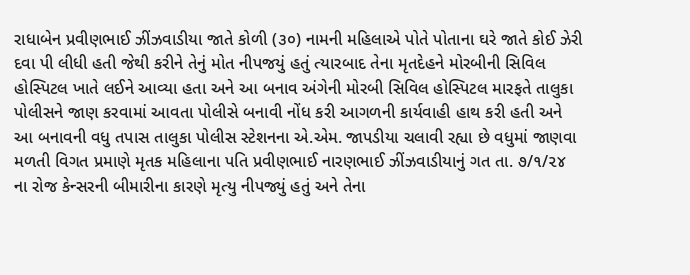રાધાબેન પ્રવીણભાઈ ઝીંઝવાડીયા જાતે કોળી (૩૦) નામની મહિલાએ પોતે પોતાના ઘરે જાતે કોઈ ઝેરી દવા પી લીધી હતી જેથી કરીને તેનું મોત નીપજયું હતું ત્યારબાદ તેના મૃતદેહને મોરબીની સિવિલ હોસ્પિટલ ખાતે લઈને આવ્યા હતા અને આ બનાવ અંગેની મોરબી સિવિલ હોસ્પિટલ મારફતે તાલુકા પોલીસને જાણ કરવામાં આવતા પોલીસે બનાવી નોંધ કરી આગળની કાર્યવાહી હાથ કરી હતી અને આ બનાવની વધુ તપાસ તાલુકા પોલીસ સ્ટેશનના એ.એમ. જાપડીયા ચલાવી રહ્યા છે વધુમાં જાણવા મળતી વિગત પ્રમાણે મૃતક મહિલાના પતિ પ્રવીણભાઈ નારણભાઈ ઝીંઝવાડીયાનું ગત તા. ૭/૧/૨૪ ના રોજ કેન્સરની બીમારીના કારણે મૃત્યુ નીપજ્યું હતું અને તેના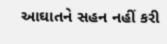આઘાતને સહન નહીં કરી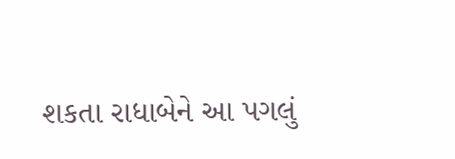શકતા રાધાબેને આ પગલું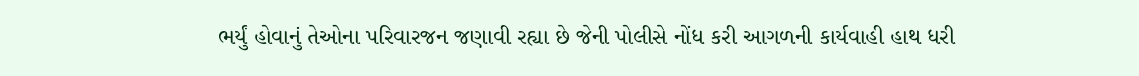ભર્યું હોવાનું તેઓના પરિવારજન જણાવી રહ્યા છે જેની પોલીસે નોંધ કરી આગળની કાર્યવાહી હાથ ધરી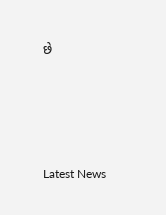છે




Latest News